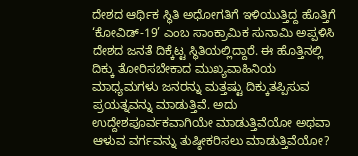ದೇಶದ ಆರ್ಥಿಕ ಸ್ಥಿತಿ ಅಧೋಗತಿಗೆ ಇಳಿಯುತ್ತಿದ್ದ ಹೊತ್ತಿಗೆ ‘ಕೋವಿಡ್-19’ ಎಂಬ ಸಾಂಕ್ರಾಮಿಕ ಸುನಾಮಿ ಅಪ್ಪಳಿಸಿ ದೇಶದ ಜನತೆ ದಿಕ್ಕೆಟ್ಟ ಸ್ಥಿತಿಯಲ್ಲಿದ್ದಾರೆ. ಈ ಹೊತ್ತಿನಲ್ಲಿ ದಿಕ್ಕು ತೋರಿಸಬೇಕಾದ ಮುಖ್ಯವಾಹಿನಿಯ ಮಾಧ್ಯಮಗಳು ಜನರನ್ನು ಮತ್ತಷ್ಟು ದಿಕ್ಕುತಪ್ಪಿಸುವ ಪ್ರಯತ್ನವನ್ನು ಮಾಡುತ್ತಿವೆ. ಅದು ಉದ್ದೇಶಪೂರ್ವಕವಾಗಿಯೇ ಮಾಡುತ್ತಿವೆಯೋ ಅಥವಾ ಆಳುವ ವರ್ಗವನ್ನು ತುಷ್ಠೀಕರಿಸಲು ಮಾಡುತ್ತಿವೆಯೋ?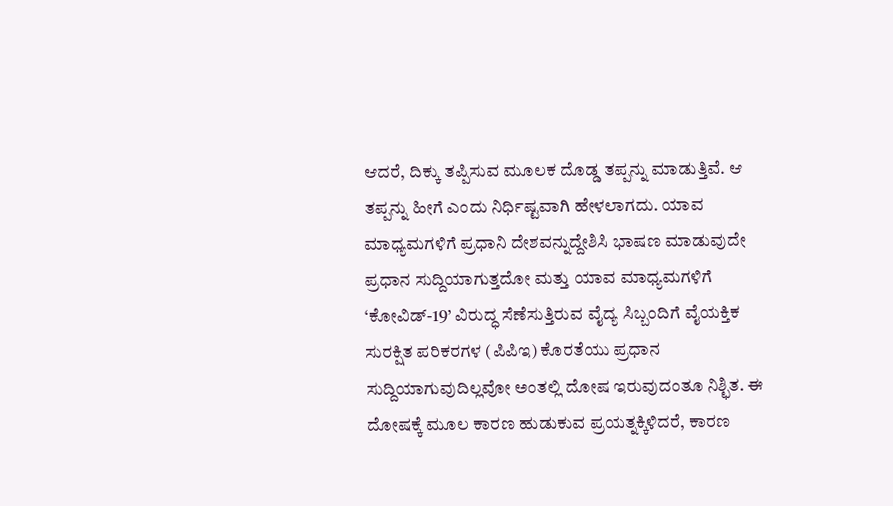ಆದರೆ, ದಿಕ್ಕು ತಪ್ಪಿಸುವ ಮೂಲಕ ದೊಡ್ಡ ತಪ್ಪನ್ನು ಮಾಡುತ್ತಿವೆ. ಆ ತಪ್ಪನ್ನು ಹೀಗೆ ಎಂದು ನಿರ್ಧಿಷ್ಟವಾಗಿ ಹೇಳಲಾಗದು. ಯಾವ ಮಾಧ್ಯಮಗಳಿಗೆ ಪ್ರಧಾನಿ ದೇಶವನ್ನುದ್ದೇಶಿಸಿ ಭಾಷಣ ಮಾಡುವುದೇ ಪ್ರಧಾನ ಸುದ್ದಿಯಾಗುತ್ತದೋ ಮತ್ತು ಯಾವ ಮಾಧ್ಯಮಗಳಿಗೆ ‘ಕೋವಿಡ್-19’ ವಿರುದ್ಧ ಸೆಣೆಸುತ್ತಿರುವ ವೈದ್ಯ ಸಿಬ್ಬಂದಿಗೆ ವೈಯಕ್ತಿಕ ಸುರಕ್ಷಿತ ಪರಿಕರಗಳ (ಪಿಪಿಇ) ಕೊರತೆಯು ಪ್ರಧಾನ ಸುದ್ದಿಯಾಗುವುದಿಲ್ಲವೋ ಅಂತಲ್ಲಿ ದೋಷ ಇರುವುದಂತೂ ನಿಶ್ಛಿತ. ಈ ದೋಷಕ್ಕೆ ಮೂಲ ಕಾರಣ ಹುಡುಕುವ ಪ್ರಯತ್ನಕ್ಕಿಳಿದರೆ, ಕಾರಣ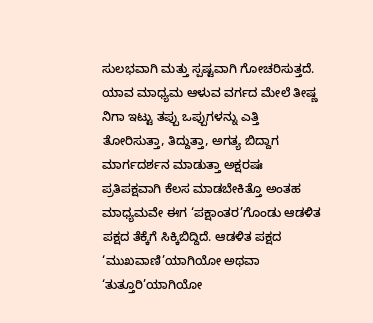ಸುಲಭವಾಗಿ ಮತ್ತು ಸ್ಪಷ್ಟವಾಗಿ ಗೋಚರಿಸುತ್ತದೆ. ಯಾವ ಮಾಧ್ಯಮ ಆಳುವ ವರ್ಗದ ಮೇಲೆ ತೀಷ್ಣ ನಿಗಾ ಇಟ್ಟು ತಪ್ಪು ಒಪ್ಪುಗಳನ್ನು ಎತ್ತಿ ತೋರಿಸುತ್ತಾ, ತಿದ್ದುತ್ತಾ, ಅಗತ್ಯ ಬಿದ್ದಾಗ ಮಾರ್ಗದರ್ಶನ ಮಾಡುತ್ತಾ ಅಕ್ಷರಷಃ ಪ್ರತಿಪಕ್ಷವಾಗಿ ಕೆಲಸ ಮಾಡಬೇಕಿತ್ತೊ ಅಂತಹ ಮಾಧ್ಯಮವೇ ಈಗ ‘ಪಕ್ಷಾಂತರ’ಗೊಂಡು ಆಡಳಿತ ಪಕ್ಷದ ತೆಕ್ಕೆಗೆ ಸಿಕ್ಕಿಬಿದ್ದಿದೆ. ಆಡಳಿತ ಪಕ್ಷದ ‘ಮುಖವಾಣಿ’ಯಾಗಿಯೋ ಅಥವಾ ‘ತುತ್ತೂರಿ’ಯಾಗಿಯೋ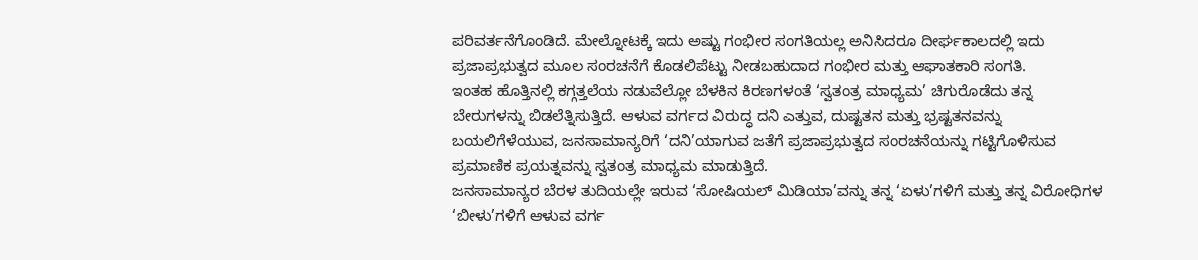ಪರಿವರ್ತನೆಗೊಂಡಿದೆ. ಮೇಲ್ನೋಟಕ್ಕೆ ಇದು ಅಷ್ಟು ಗಂಭೀರ ಸಂಗತಿಯಲ್ಲ ಅನಿಸಿದರೂ ದೀರ್ಘಕಾಲದಲ್ಲಿ ಇದು ಪ್ರಜಾಪ್ರಭುತ್ವದ ಮೂಲ ಸಂರಚನೆಗೆ ಕೊಡಲಿಪೆಟ್ಟು ನೀಡಬಹುದಾದ ಗಂಭೀರ ಮತ್ತು ಆಘಾತಕಾರಿ ಸಂಗತಿ.
ಇಂತಹ ಹೊತ್ತಿನಲ್ಲಿ ಕಗ್ಗತ್ತಲೆಯ ನಡುವೆಲ್ಲೋ ಬೆಳಕಿನ ಕಿರಣಗಳಂತೆ ‘ಸ್ವತಂತ್ರ ಮಾಧ್ಯಮ’ ಚಿಗುರೊಡೆದು ತನ್ನ ಬೇರುಗಳನ್ನು ಬಿಡಲೆತ್ನಿಸುತ್ತಿದೆ. ಆಳುವ ವರ್ಗದ ವಿರುದ್ಧ ದನಿ ಎತ್ತುವ, ದುಷ್ಟತನ ಮತ್ತು ಭ್ರಷ್ಟತನವನ್ನು ಬಯಲಿಗೆಳೆಯುವ, ಜನಸಾಮಾನ್ಯರಿಗೆ ‘ದನಿ’ಯಾಗುವ ಜತೆಗೆ ಪ್ರಜಾಪ್ರಭುತ್ವದ ಸಂರಚನೆಯನ್ನು ಗಟ್ಟಿಗೊಳಿಸುವ ಪ್ರಮಾಣಿಕ ಪ್ರಯತ್ನವನ್ನು ಸ್ವತಂತ್ರ ಮಾಧ್ಯಮ ಮಾಡುತ್ತಿದೆ.
ಜನಸಾಮಾನ್ಯರ ಬೆರಳ ತುದಿಯಲ್ಲೇ ಇರುವ ‘ಸೋಷಿಯಲ್ ಮಿಡಿಯಾ’ವನ್ನು ತನ್ನ ‘ಏಳು’ಗಳಿಗೆ ಮತ್ತು ತನ್ನ ವಿರೋಧಿಗಳ ‘ಬೀಳು’ಗಳಿಗೆ ಆಳುವ ವರ್ಗ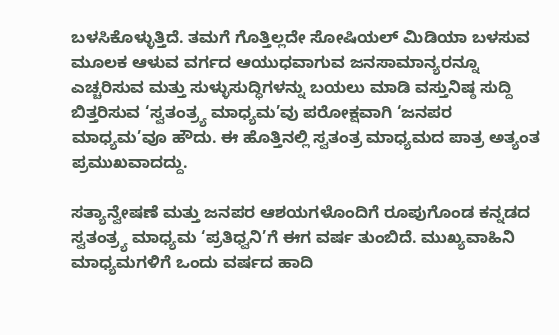ಬಳಸಿಕೊಳ್ಳುತ್ತಿದೆ. ತಮಗೆ ಗೊತ್ತಿಲ್ಲದೇ ಸೋಷಿಯಲ್ ಮಿಡಿಯಾ ಬಳಸುವ ಮೂಲಕ ಆಳುವ ವರ್ಗದ ಆಯುಧವಾಗುವ ಜನಸಾಮಾನ್ಯರನ್ನೂ ಎಚ್ಚರಿಸುವ ಮತ್ತು ಸುಳ್ಳುಸುದ್ಧಿಗಳನ್ನು ಬಯಲು ಮಾಡಿ ವಸ್ತುನಿಷ್ಠ ಸುದ್ದಿ ಬಿತ್ತರಿಸುವ ‘ಸ್ವತಂತ್ರ್ಯ ಮಾಧ್ಯಮ’ವು ಪರೋಕ್ಷವಾಗಿ ‘ಜನಪರ ಮಾಧ್ಯಮ’ವೂ ಹೌದು. ಈ ಹೊತ್ತಿನಲ್ಲಿ ಸ್ವತಂತ್ರ ಮಾಧ್ಯಮದ ಪಾತ್ರ ಅತ್ಯಂತ ಪ್ರಮುಖವಾದದ್ದು.

ಸತ್ಯಾನ್ವೇಷಣೆ ಮತ್ತು ಜನಪರ ಆಶಯಗಳೊಂದಿಗೆ ರೂಪುಗೊಂಡ ಕನ್ನಡದ ಸ್ವತಂತ್ರ್ಯ ಮಾಧ್ಯಮ ‘ಪ್ರತಿಧ್ವನಿ’ಗೆ ಈಗ ವರ್ಷ ತುಂಬಿದೆ. ಮುಖ್ಯವಾಹಿನಿ ಮಾಧ್ಯಮಗಳಿಗೆ ಒಂದು ವರ್ಷದ ಹಾದಿ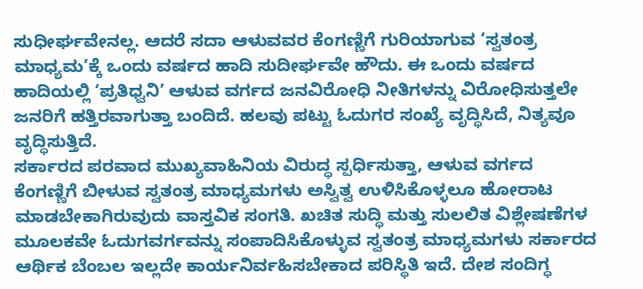ಸುಧೀರ್ಘವೇನಲ್ಲ. ಆದರೆ ಸದಾ ಆಳುವವರ ಕೆಂಗಣ್ಣಿಗೆ ಗುರಿಯಾಗುವ ‘ಸ್ವತಂತ್ರ ಮಾಧ್ಯಮ’ಕ್ಕೆ ಒಂದು ವರ್ಷದ ಹಾದಿ ಸುದೀರ್ಘವೇ ಹೌದು. ಈ ಒಂದು ವರ್ಷದ ಹಾದಿಯಲ್ಲಿ ‘ಪ್ರತಿಧ್ವನಿ’ ಆಳುವ ವರ್ಗದ ಜನವಿರೋಧಿ ನೀತಿಗಳನ್ನು ವಿರೋಧಿಸುತ್ತಲೇ ಜನರಿಗೆ ಹತ್ತಿರವಾಗುತ್ತಾ ಬಂದಿದೆ. ಹಲವು ಪಟ್ಟು ಓದುಗರ ಸಂಖ್ಯೆ ವೃದ್ಧಿಸಿದೆ, ನಿತ್ಯವೂ ವೃದ್ಧಿಸುತ್ತಿದೆ.
ಸರ್ಕಾರದ ಪರವಾದ ಮುಖ್ಯವಾಹಿನಿಯ ವಿರುದ್ಧ ಸ್ಪರ್ಧಿಸುತ್ತಾ, ಆಳುವ ವರ್ಗದ ಕೆಂಗಣ್ಣಿಗೆ ಬೀಳುವ ಸ್ವತಂತ್ರ ಮಾಧ್ಯಮಗಳು ಅಸ್ವಿತ್ವ ಉಳಿಸಿಕೊಳ್ಳಲೂ ಹೋರಾಟ ಮಾಡಬೇಕಾಗಿರುವುದು ವಾಸ್ತವಿಕ ಸಂಗತಿ. ಖಚಿತ ಸುದ್ಧಿ ಮತ್ತು ಸುಲಲಿತ ವಿಶ್ಲೇಷಣೆಗಳ ಮೂಲಕವೇ ಓದುಗವರ್ಗವನ್ನು ಸಂಪಾದಿಸಿಕೊಳ್ಳುವ ಸ್ವತಂತ್ರ ಮಾಧ್ಯಮಗಳು ಸರ್ಕಾರದ ಆರ್ಥಿಕ ಬೆಂಬಲ ಇಲ್ಲದೇ ಕಾರ್ಯನಿರ್ವಹಿಸಬೇಕಾದ ಪರಿಸ್ಥಿತಿ ಇದೆ. ದೇಶ ಸಂದಿಗ್ಧ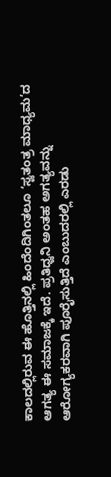ಕಾಲದಲ್ಲಿರುವ ಈ ಹೊತ್ತಿನಲ್ಲಿ ಹಿಂದೆಂದಿಗಿಂತಲೂ ‘ಸ್ವತಂತ್ರ ಮಾಧ್ಯಮ’ದ ಆಗತ್ಯ ಈ ಸಮಾಜಕ್ಕೆ ಇದೆ. ಪ್ರತಿಧ್ವನಿ ಅಂತಹ ಅಗತ್ಯವನ್ನು ಆರೋಗ್ಯಕರವಾಗಿ ಪೂರೈಸುತ್ತಿದೆ ಎಂಬುದರಲ್ಲಿ ಎರಡು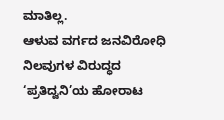ಮಾತಿಲ್ಲ.
ಆಳುವ ವರ್ಗದ ಜನವಿರೋಧಿ ನಿಲವುಗಳ ವಿರುದ್ಧದ ‘ಪ್ರತಿದ್ವನಿ’ಯ ಹೋರಾಟ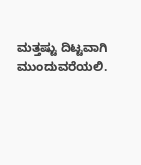ಮತ್ತಷ್ಟು ದಿಟ್ಟವಾಗಿ ಮುಂದುವರೆಯಲಿ.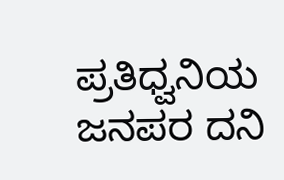ಪ್ರತಿಧ್ವನಿಯ ಜನಪರ ದನಿ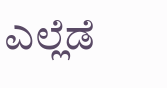ಎಲ್ಲೆಡೆ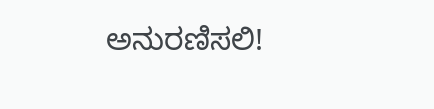ಅನುರಣಿಸಲಿ!